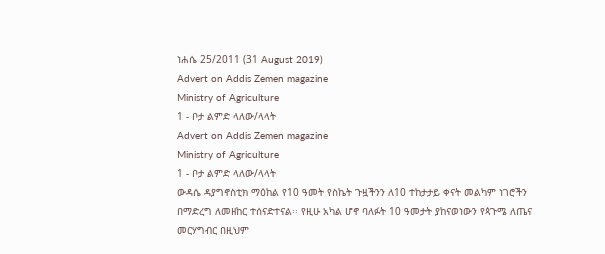ነሐሴ 25/2011 (31 August 2019)
Advert on Addis Zemen magazine
Ministry of Agriculture
1 - ቦታ ልምድ ላለው/ላላት
Advert on Addis Zemen magazine
Ministry of Agriculture
1 - ቦታ ልምድ ላለው/ላላት
ውዳሴ ዳያግኖስቲክ ማዕከል የ10 ዓመት የስኬት ጉዟችንን ለ10 ተከታታይ ቀናት መልካም ነገሮችን በማድረግ ለመዘከር ተሰናድተናል፡፡ የዚሁ አካል ሆኖ ባለፉት 10 ዓመታት ያከናወነውን የጳጉሜ ለጤና መርሃግብር በዚህም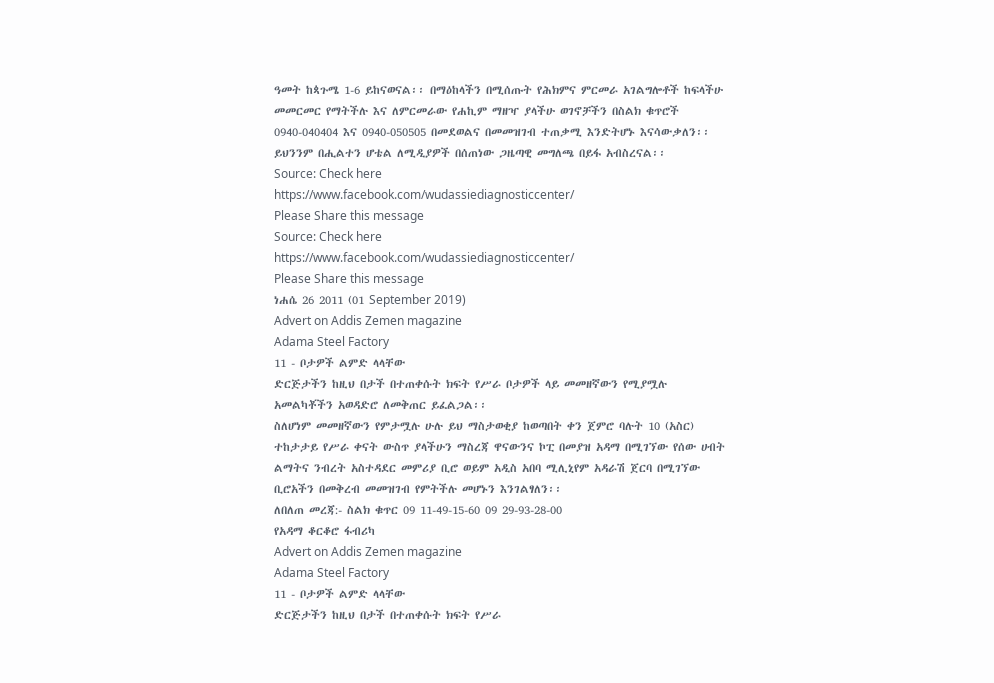ዓመት ከጳጉሜ 1-6 ይከናወናል፡፡ በማዕከላችን በሚሰጡት የሕክምና ምርመራ አገልግሎቶች ከፍላችሁ መመርመር የማትችሉ እና ለምርመራው የሐኪም ማዘዣ ያላችሁ ወገኖቻችን በስልክ ቁጥሮች 0940-040404 እና 0940-050505 በመደወልና በመመዝገብ ተጠቃሚ እንድትሆኑ እናሳውቃለን፡፡ ይህንንም በሒልተን ሆቴል ለሚዲያዎች በሰጠነው ጋዜጣዊ መግለጫ በይፋ አብስረናል፡፡
Source: Check here
https://www.facebook.com/wudassiediagnosticcenter/
Please Share this message
Source: Check here
https://www.facebook.com/wudassiediagnosticcenter/
Please Share this message
ነሐሴ 26 2011 (01 September 2019)
Advert on Addis Zemen magazine
Adama Steel Factory
11 - ቦታዎች ልምድ ላላቸው
ድርጅታችን ከዚህ በታች በተጠቀሱት ክፍት የሥራ ቦታዎች ላይ መመዘኛውን የሚያሟሉ አመልካቾችን አወዳድሮ ለመቅጠር ይፈልጋል፡፡
ስለሆነም መመዘኛውን የምታሟሉ ሁሉ ይህ ማስታወቂያ ከወጣበት ቀን ጀምሮ ባሉት 10 (አስር) ተከታታይ የሥራ ቀናት ውስጥ ያላችሁን ማስረጃ ዋናውንና ኮፒ በመያዝ አዳማ በሚገኘው የሰው ሀብት ልማትና ንብረት አስተዳደር መምሪያ ቢሮ ወይም አዲስ አበባ ሚሊኒየም አዳራሽ ጀርባ በሚገኘው ቢሮአችን በመቅረብ መመዝገብ የምትችሉ መሆኑን እንገልፃለን፡፡
ለበለጠ መረጃ:- ስልክ ቁጥር 09 11-49-15-60 09 29-93-28-00
የአዳማ ቆርቆሮ ፋብሪካ
Advert on Addis Zemen magazine
Adama Steel Factory
11 - ቦታዎች ልምድ ላላቸው
ድርጅታችን ከዚህ በታች በተጠቀሱት ክፍት የሥራ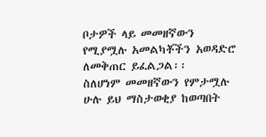ቦታዎች ላይ መመዘኛውን የሚያሟሉ አመልካቾችን አወዳድሮ ለመቅጠር ይፈልጋል፡፡
ስለሆነም መመዘኛውን የምታሟሉ ሁሉ ይህ ማስታወቂያ ከወጣበት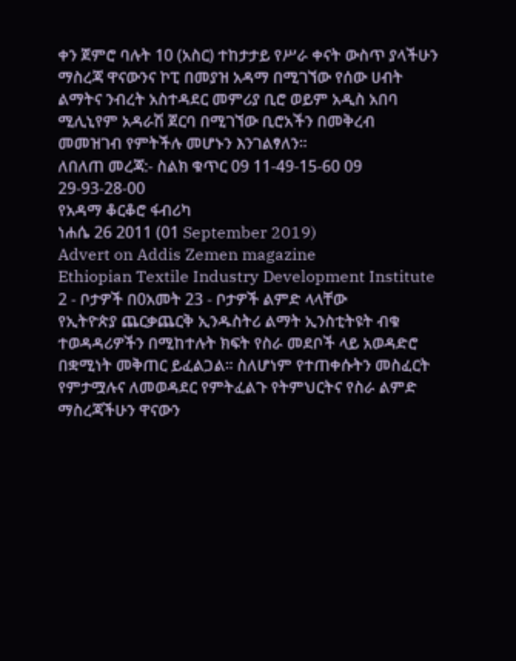ቀን ጀምሮ ባሉት 10 (አስር) ተከታታይ የሥራ ቀናት ውስጥ ያላችሁን ማስረጃ ዋናውንና ኮፒ በመያዝ አዳማ በሚገኘው የሰው ሀብት ልማትና ንብረት አስተዳደር መምሪያ ቢሮ ወይም አዲስ አበባ ሚሊኒየም አዳራሽ ጀርባ በሚገኘው ቢሮአችን በመቅረብ መመዝገብ የምትችሉ መሆኑን እንገልፃለን፡፡
ለበለጠ መረጃ:- ስልክ ቁጥር 09 11-49-15-60 09 29-93-28-00
የአዳማ ቆርቆሮ ፋብሪካ
ነሐሴ 26 2011 (01 September 2019)
Advert on Addis Zemen magazine
Ethiopian Textile Industry Development Institute
2 - ቦታዎች በ0አመት 23 - ቦታዎች ልምድ ላላቸው
የኢትዮጵያ ጨርቃጨርቅ ኢንዱስትሪ ልማት ኢንስቲትዩት ብቁ ተወዳዳሪዎችን በሚከተሉት ክፍት የስራ መደቦች ላይ አወዳድሮ በቋሚነት መቅጠር ይፈልጋል፡፡ ስለሆነም የተጠቀሱትን መስፈርት የምታሟሉና ለመወዳደር የምትፈልጉ የትምህርትና የስራ ልምድ ማስረጃችሁን ዋናውን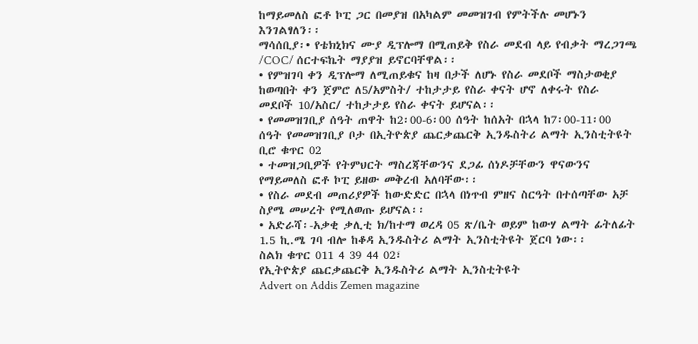ከማይመለስ ፎቶ ኮፒ ጋር በመያዝ በአካልም መመዝገብ የምትችሉ መሆኑን እንገልፃለን፡፡
ማሳሰቢያ፡• የቴክኒክና ሙያ ዲፕሎማ በሚጠይቅ የስራ መደብ ላይ የብቃት ማረጋገጫ /COC/ ሰርተፍኬት ማያያዝ ይኖርባቸዋል፡፡
• የምዝገባ ቀን ዲፕሎማ ለሚጠይቁና ከዛ በታች ለሆኑ የስራ መደቦች ማስታወቂያ ከወጣበት ቀን ጀምሮ ለ5/አምስት/ ተከታታይ የስራ ቀናት ሆኖ ለቀሩት የስራ መደቦች 10/አስር/ ተከታታይ የስራ ቀናት ይሆናል፡፡
• የመመዝገቢያ ሰዓት ጠዋት ከ2፡00-6፡00 ሰዓት ከሰአት በኋላ ከ7፡00-11፡00 ሰዓት የመመዝገቢያ ቦታ በኢትዮጵያ ጨርቃጨርቅ ኢንዱስትሪ ልማት ኢንስቲትዩት ቢሮ ቁጥር 02
• ተመዝጋቢዎች የትምህርት ማስረጃቸውንና ደጋፊ ሰነዶቻቸውን ዋናውንና የማይመለስ ፎቶ ኮፒ ይዘው መቅረብ አለባቸው፡፡
• የስራ መደብ መጠሪያዎች ከውድድር በኋላ በነጥብ ምዘና ስርዓት በተሰጣቸው አቻ ስያሜ መሠረት የሚለወጡ ይሆናል፡፡
• አድራሻ፡-አቃቂ ቃሊቲ ክ/ከተማ ወረዳ 05 ጽ/ቤት ወይም ከውሃ ልማት ፊትለፊት 1.5 ኪ.ሜ ገባ ብሎ ከቆዳ ኢንዱስትሪ ልማት ኢንስቲትዩት ጀርባ ነው፡፡
ስልክ ቁጥር 011 4 39 44 02፣
የኢትዮጵያ ጨርቃጨርቅ ኢንዱስትሪ ልማት ኢንስቲትዩት
Advert on Addis Zemen magazine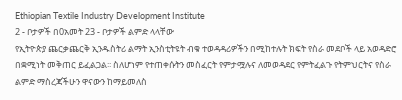Ethiopian Textile Industry Development Institute
2 - ቦታዎች በ0አመት 23 - ቦታዎች ልምድ ላላቸው
የኢትዮጵያ ጨርቃጨርቅ ኢንዱስትሪ ልማት ኢንስቲትዩት ብቁ ተወዳዳሪዎችን በሚከተሉት ክፍት የስራ መደቦች ላይ አወዳድሮ በቋሚነት መቅጠር ይፈልጋል፡፡ ስለሆነም የተጠቀሱትን መስፈርት የምታሟሉና ለመወዳደር የምትፈልጉ የትምህርትና የስራ ልምድ ማስረጃችሁን ዋናውን ከማይመለስ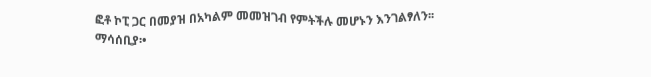ፎቶ ኮፒ ጋር በመያዝ በአካልም መመዝገብ የምትችሉ መሆኑን እንገልፃለን፡፡
ማሳሰቢያ፡•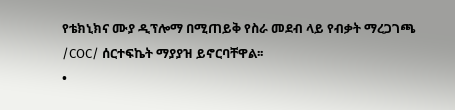የቴክኒክና ሙያ ዲፕሎማ በሚጠይቅ የስራ መደብ ላይ የብቃት ማረጋገጫ /COC/ ሰርተፍኬት ማያያዝ ይኖርባቸዋል፡፡
•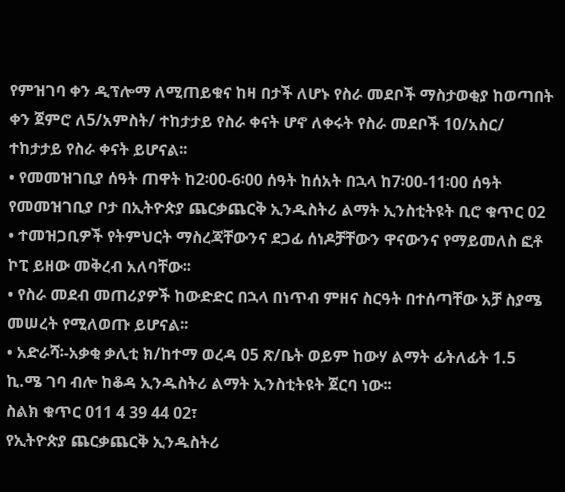የምዝገባ ቀን ዲፕሎማ ለሚጠይቁና ከዛ በታች ለሆኑ የስራ መደቦች ማስታወቂያ ከወጣበት ቀን ጀምሮ ለ5/አምስት/ ተከታታይ የስራ ቀናት ሆኖ ለቀሩት የስራ መደቦች 10/አስር/ ተከታታይ የስራ ቀናት ይሆናል፡፡
• የመመዝገቢያ ሰዓት ጠዋት ከ2፡00-6፡00 ሰዓት ከሰአት በኋላ ከ7፡00-11፡00 ሰዓት የመመዝገቢያ ቦታ በኢትዮጵያ ጨርቃጨርቅ ኢንዱስትሪ ልማት ኢንስቲትዩት ቢሮ ቁጥር 02
• ተመዝጋቢዎች የትምህርት ማስረጃቸውንና ደጋፊ ሰነዶቻቸውን ዋናውንና የማይመለስ ፎቶ ኮፒ ይዘው መቅረብ አለባቸው፡፡
• የስራ መደብ መጠሪያዎች ከውድድር በኋላ በነጥብ ምዘና ስርዓት በተሰጣቸው አቻ ስያሜ መሠረት የሚለወጡ ይሆናል፡፡
• አድራሻ፡-አቃቂ ቃሊቲ ክ/ከተማ ወረዳ 05 ጽ/ቤት ወይም ከውሃ ልማት ፊትለፊት 1.5 ኪ.ሜ ገባ ብሎ ከቆዳ ኢንዱስትሪ ልማት ኢንስቲትዩት ጀርባ ነው፡፡
ስልክ ቁጥር 011 4 39 44 02፣
የኢትዮጵያ ጨርቃጨርቅ ኢንዱስትሪ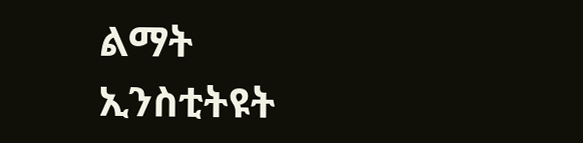ልማት ኢንስቲትዩት